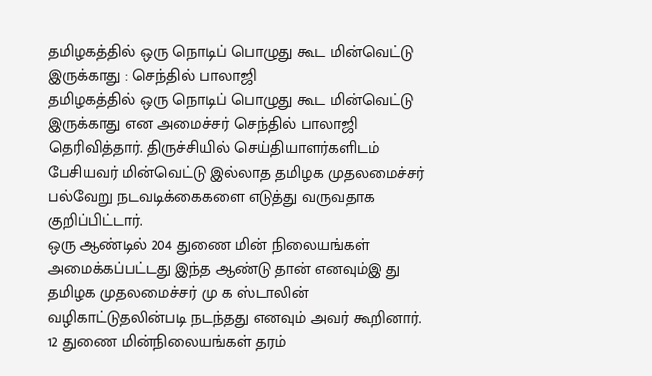தமிழகத்தில் ஒரு நொடிப் பொழுது கூட மின்வெட்டு இருக்காது : செந்தில் பாலாஜி
தமிழகத்தில் ஒரு நொடிப் பொழுது கூட மின்வெட்டு இருக்காது என அமைச்சர் செந்தில் பாலாஜி தெரிவித்தார். திருச்சியில் செய்தியாளர்களிடம் பேசியவர் மின்வெட்டு இல்லாத தமிழக முதலமைச்சர் பல்வேறு நடவடிக்கைகளை எடுத்து வருவதாக குறிப்பிட்டார்.
ஒரு ஆண்டில் 204 துணை மின் நிலையங்கள் அமைக்கப்பட்டது இந்த ஆண்டு தான் எனவும்இ து தமிழக முதலமைச்சர் மு க ஸ்டாலின் வழிகாட்டுதலின்படி நடந்தது எனவும் அவர் கூறினார். 12 துணை மின்நிலையங்கள் தரம்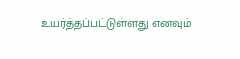உயர்த்தப்பட்டுள்ளது எனவும்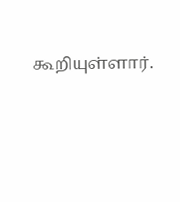கூறியுள்ளார்.